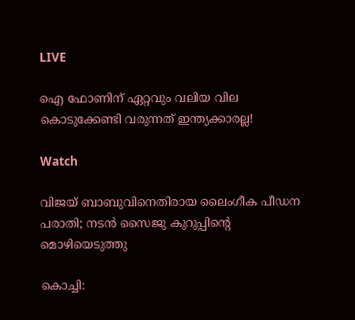LIVE

ഐ ഫോണിന് ഏറ്റവും വലിയ വില കൊടുക്കേണ്ടി വരുന്നത് ഇന്ത്യക്കാരല്ല!

Watch

വിജയ്‌ ബാബുവിനെതിരായ ലൈംഗീക പീഡന പരാതി; നടന്‍ സൈജു കുറുപ്പിന്‍റെ മൊഴിയെടുത്തു

കൊച്ചി: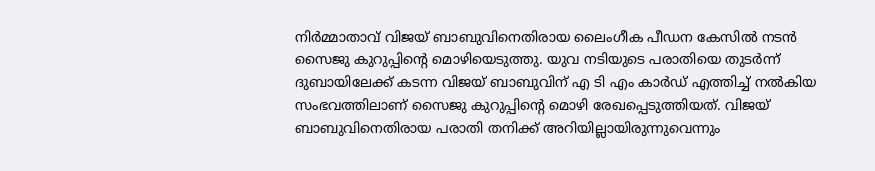നിര്‍മ്മാതാവ് വിജയ്‌ ബാബുവിനെതിരായ ലൈംഗീക പീഡന കേസില്‍ നടന്‍ സൈജു കുറുപ്പിന്‍റെ മൊഴിയെടുത്തു. യുവ നടിയുടെ പരാതിയെ തുടര്‍ന്ന് ദുബായിലേക്ക് കടന്ന വിജയ്‌ ബാബുവിന് എ ടി എം കാര്‍ഡ് എത്തിച്ച് നല്‍കിയ സംഭവത്തിലാണ് സൈജു കുറുപ്പിന്‍റെ മൊഴി രേഖപ്പെടുത്തിയത്. വിജയ്‌ ബാബുവിനെതിരായ പരാതി തനിക്ക് അറിയില്ലായിരുന്നുവെന്നും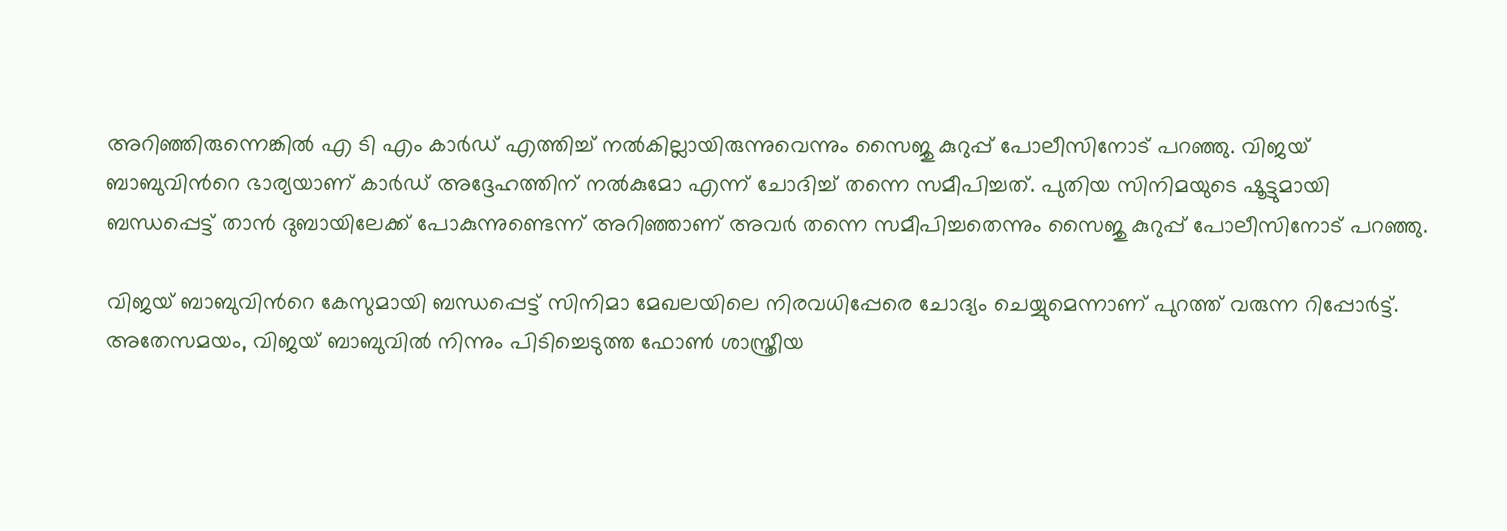അറിഞ്ഞിരുന്നെങ്കില്‍ എ ടി എം കാര്‍ഡ് എത്തിച്ച് നല്‍കില്ലായിരുന്നുവെന്നും സൈജു കുറുപ്പ് പോലീസിനോട് പറഞ്ഞു. വിജയ്‌ ബാബുവിന്‍റെ ഭാര്യയാണ് കാര്‍ഡ് അദ്ദേഹത്തിന് നല്‍കുമോ എന്ന് ചോദിച്ച് തന്നെ സമീപിച്ചത്. പുതിയ സിനിമയുടെ ഷൂട്ടുമായി ബന്ധപ്പെട്ട് താന്‍ ദുബായിലേക്ക് പോകുന്നുണ്ടെന്ന് അറിഞ്ഞാണ് അവര്‍ തന്നെ സമീപിച്ചതെന്നും സൈജു കുറുപ്പ് പോലീസിനോട് പറഞ്ഞു.

വിജയ്‌ ബാബുവിന്‍റെ കേസുമായി ബന്ധപ്പെട്ട് സിനിമാ മേഖലയിലെ നിരവധിപ്പേരെ ചോദ്യം ചെയ്യുമെന്നാണ് പുറത്ത് വരുന്ന റിപ്പോര്‍ട്ട്. അതേസമയം, വിജയ്‌ ബാബുവില്‍ നിന്നും പിടിച്ചെടുത്ത ഫോണ്‍ ശാസ്ത്രീയ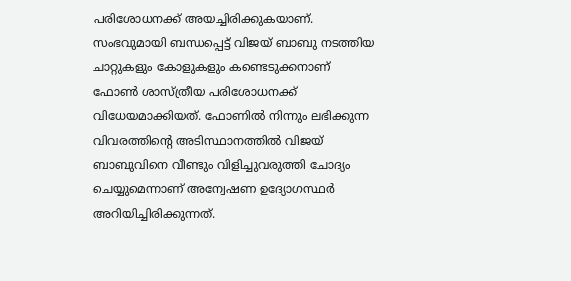പരിശോധനക്ക് അയച്ചിരിക്കുകയാണ്. സംഭവുമായി ബന്ധപ്പെട്ട് വിജയ്‌ ബാബു നടത്തിയ ചാറ്റുകളും കോളുകളും കണ്ടെടുക്കനാണ് ഫോണ്‍ ശാസ്ത്രീയ പരിശോധനക്ക് വിധേയമാക്കിയത്. ഫോണില്‍ നിന്നും ലഭിക്കുന്ന വിവരത്തിന്‍റെ അടിസ്ഥാനത്തില്‍ വിജയ്‌ ബാബുവിനെ വീണ്ടും വിളിച്ചുവരുത്തി ചോദ്യം ചെയ്യുമെന്നാണ് അന്വേഷണ ഉദ്യോഗസ്ഥര്‍ അറിയിച്ചിരിക്കുന്നത്.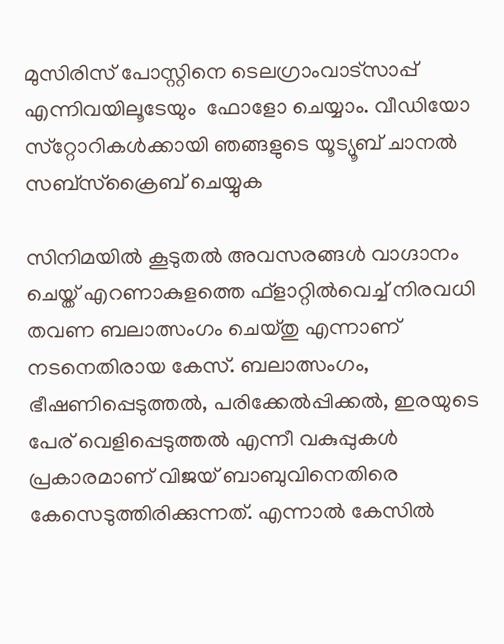മുസിരിസ് പോസ്റ്റിനെ ടെലഗ്രാംവാട്‌സാപ്പ് എന്നിവയിലൂടേയും  ഫോളോ ചെയ്യാം. വീഡിയോ സ്‌റ്റോറികള്‍ക്കായി ഞങ്ങളുടെ യൂട്യൂബ് ചാനല്‍ സബ്‌സ്‌ക്രൈബ് ചെയ്യുക

സിനിമയില്‍ കൂടുതല്‍ അവസരങ്ങള്‍ വാഗ്ദാനം ചെയ്ത് എറണാകുളത്തെ ഫ്‌ളാറ്റില്‍വെച്ച് നിരവധി തവണ ബലാത്സംഗം ചെയ്തു എന്നാണ് നടനെതിരായ കേസ്. ബലാത്സംഗം, ഭീഷണിപ്പെടുത്തല്‍, പരിക്കേല്‍പ്പിക്കല്‍, ഇരയുടെ പേര് വെളിപ്പെടുത്തല്‍ എന്നീ വകുപ്പുകള്‍ പ്രകാരമാണ് വിജയ് ബാബുവിനെതിരെ കേസെടുത്തിരിക്കുന്നത്. എന്നാല്‍ കേസില്‍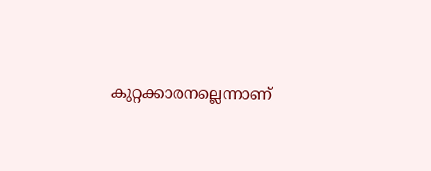കുറ്റക്കാരനല്ലെന്നാണ്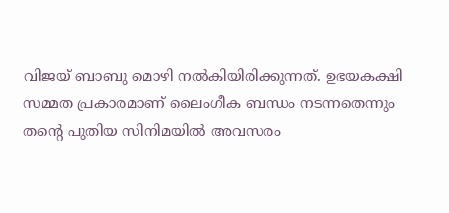വിജയ്‌ ബാബു മൊഴി നല്‍കിയിരിക്കുന്നത്. ഉഭയകക്ഷി സമ്മത പ്രകാരമാണ് ലൈംഗീക ബന്ധം നടന്നതെന്നും തന്‍റെ പുതിയ സിനിമയില്‍ അവസരം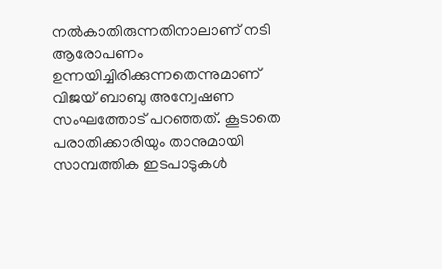നല്‍കാതിരുന്നതിനാലാണ് നടി ആരോപണം ഉന്നയിച്ചിരിക്കുന്നതെന്നുമാണ് വിജയ്‌ ബാബു അന്വേഷണ സംഘത്തോട് പറഞ്ഞത്. കൂടാതെ പരാതിക്കാരിയും താനുമായി സാമ്പത്തിക ഇടപാടുകള്‍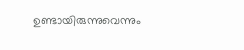ഉണ്ടായിരുന്നുവെന്നും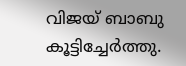വിജയ്‌ ബാബു കൂട്ടിച്ചേര്‍ത്തു.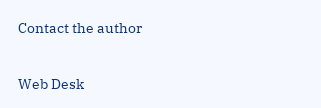Contact the author

Web Desk